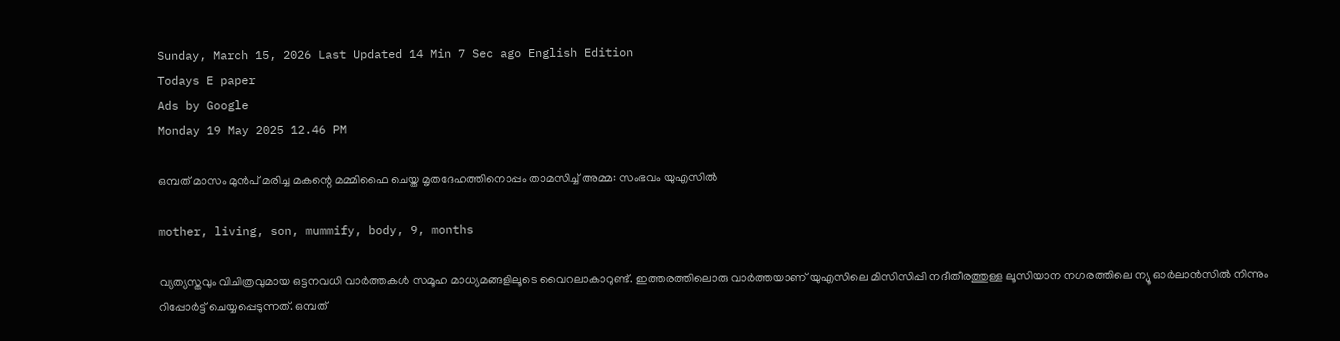Sunday, March 15, 2026 Last Updated 14 Min 7 Sec ago English Edition
Todays E paper
Ads by Google
Monday 19 May 2025 12.46 PM

ഒമ്പത് മാസം മുന്‍പ് മരിച്ച മകന്റെ മമ്മിഫൈ ചെയ്ത മൃതദേഹത്തിനൊപ്പം താമസിച്ച് അമ്മ: സംഭവം യുഎസില്‍

mother, living, son, mummify, body, 9, months

വ്യത്യസ്തവും വിചിത്രവുമായ ഒട്ടനവധി വാര്‍ത്തകള്‍ സമൂഹ മാധ്യമങ്ങളിലൂടെ വൈറലാകാറുണ്ട്. ഇത്തരത്തിലൊരു വാര്‍ത്തയാണ് യുഎസിലെ മിസിസിപ്പി നദീതീരത്തുള്ള ലൂസിയാന നഗരത്തിലെ ന്യൂ ഓര്‍ലാന്‍സില്‍ നിന്നും റിപ്പോര്‍ട്ട് ചെയ്യപ്പെടുന്നത്. ഒമ്പത്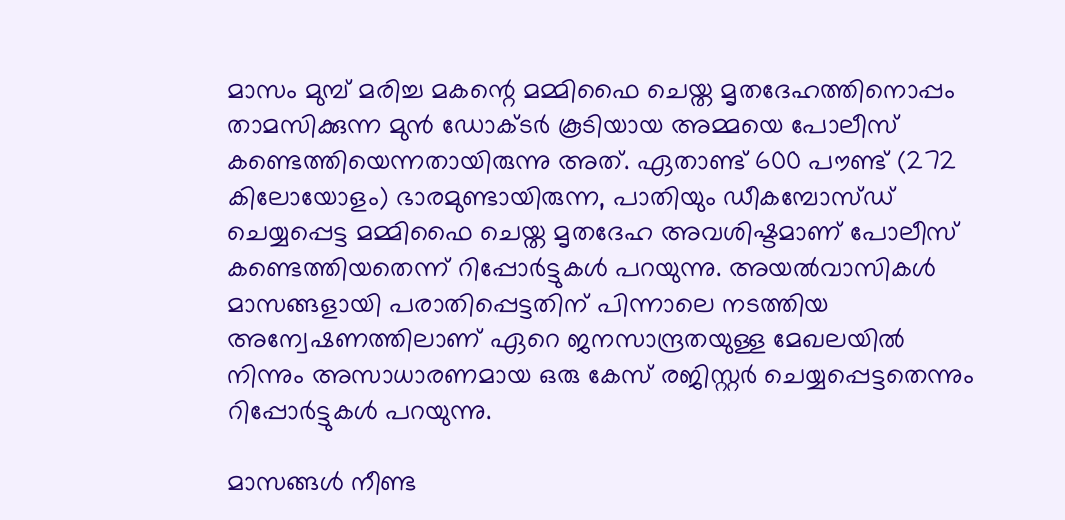മാസം മുമ്പ് മരിച്ച മകന്റെ മമ്മിഫൈ ചെയ്ത മൃതദേഹത്തിനൊപ്പം താമസിക്കുന്ന മുന്‍ ഡോക്ടര്‍ കൂടിയായ അമ്മയെ പോലീസ് കണ്ടെത്തിയെന്നതായിരുന്നു അത്. ഏതാണ്ട് 600 പൗണ്ട് (272 കിലോയോളം) ഭാരമുണ്ടായിരുന്ന, പാതിയും ഡീകമ്പോസ്ഡ് ചെയ്യപ്പെട്ട മമ്മിഫൈ ചെയ്ത മൃതദേഹ അവശിഷ്ടമാണ് പോലീസ് കണ്ടെത്തിയതെന്ന് റിപ്പോര്‍ട്ടുകള്‍ പറയുന്നു. അയല്‍വാസികള്‍ മാസങ്ങളായി പരാതിപ്പെട്ടതിന് പിന്നാലെ നടത്തിയ അന്വേഷണത്തിലാണ് ഏറെ ജനസാന്ദ്രതയുള്ള മേഖലയില്‍ നിന്നും അസാധാരണമായ ഒരു കേസ് രജിസ്റ്റര്‍ ചെയ്യപ്പെട്ടതെന്നും റിപ്പോര്‍ട്ടുകള്‍ പറയുന്നു.

മാസങ്ങള്‍ നീണ്ട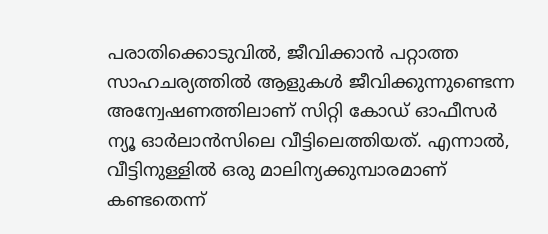പരാതിക്കൊടുവില്‍, ജീവിക്കാന്‍ പറ്റാത്ത സാഹചര്യത്തില്‍ ആളുകള്‍ ജീവിക്കുന്നുണ്ടെന്ന അന്വേഷണത്തിലാണ് സിറ്റി കോഡ് ഓഫീസര്‍ ന്യൂ ഓര്‍ലാന്‍സിലെ വീട്ടിലെത്തിയത്. എന്നാല്‍, വീട്ടിനുള്ളില്‍ ഒരു മാലിന്യക്കുമ്പാരമാണ് കണ്ടതെന്ന്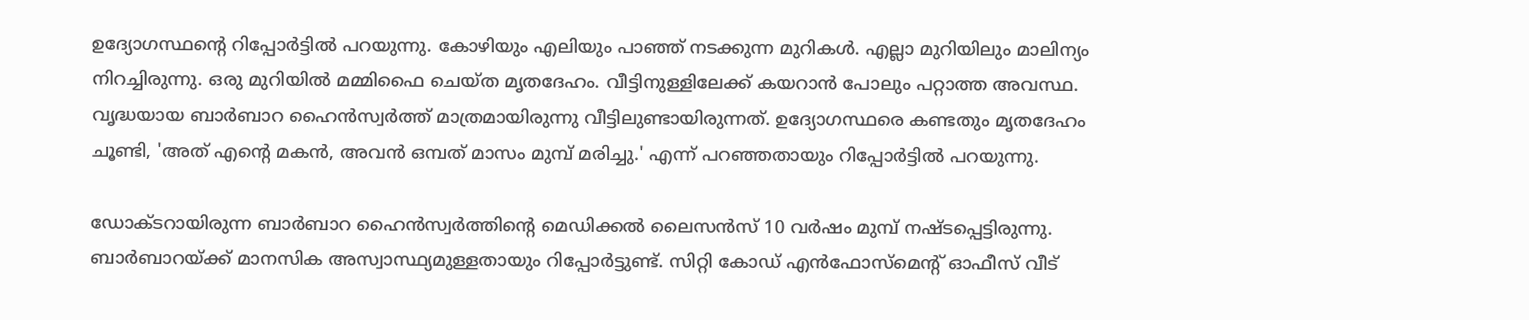ഉദ്യോഗസ്ഥന്റെ റിപ്പോര്‍ട്ടില്‍ പറയുന്നു. കോഴിയും എലിയും പാഞ്ഞ് നടക്കുന്ന മുറികള്‍. എല്ലാ മുറിയിലും മാലിന്യം നിറച്ചിരുന്നു. ഒരു മുറിയില്‍ മമ്മിഫൈ ചെയ്ത മൃതദേഹം. വീട്ടിനുള്ളിലേക്ക് കയറാന്‍ പോലും പറ്റാത്ത അവസ്ഥ. വൃദ്ധയായ ബാര്‍ബാറ ഹൈന്‍സ്വര്‍ത്ത് മാത്രമായിരുന്നു വീട്ടിലുണ്ടായിരുന്നത്. ഉദ്യോഗസ്ഥരെ കണ്ടതും മൃതദേഹം ചൂണ്ടി, 'അത് എന്റെ മകന്‍, അവന്‍ ഒമ്പത് മാസം മുമ്പ് മരിച്ചു.' എന്ന് പറഞ്ഞതായും റിപ്പോര്‍ട്ടില്‍ പറയുന്നു.

ഡോക്ടറായിരുന്ന ബാര്‍ബാറ ഹൈന്‍സ്വര്‍ത്തിന്റെ മെഡിക്കല്‍ ലൈസന്‍സ് 10 വര്‍ഷം മുമ്പ് നഷ്ടപ്പെട്ടിരുന്നു. ബാര്‍ബാറയ്ക്ക് മാനസിക അസ്വാസ്ഥ്യമുള്ളതായും റിപ്പോര്‍ട്ടുണ്ട്. സിറ്റി കോഡ് എന്‍ഫോസ്‌മെന്റ് ഓഫീസ് വീട്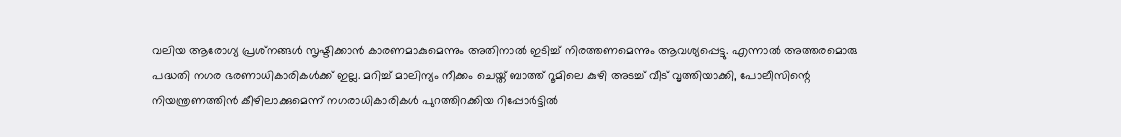വലിയ ആരോഗ്യ പ്രശ്‌നങ്ങള്‍ സൃഷ്ടിക്കാന്‍ കാരണമാകുമെന്നും അതിനാല്‍ ഇടിച്ച് നിരത്തണമെന്നും ആവശ്യപ്പെട്ടു. എന്നാല്‍ അത്തരമൊരു പദ്ധതി നഗര ഭരണാധികാരികള്‍ക്ക് ഇല്ല. മറിച്ച് മാലിന്യം നീക്കം ചെയ്ത് ബാത്ത് റൂമിലെ കുഴി അടച്ച് വീട് വൃത്തിയാക്കി, പോലീസിന്റെ നിയന്ത്രണത്തിന്‍ കീഴിലാക്കുമെന്ന് നഗരാധികാരികള്‍ പുറത്തിറക്കിയ റിപ്പോര്‍ട്ടില്‍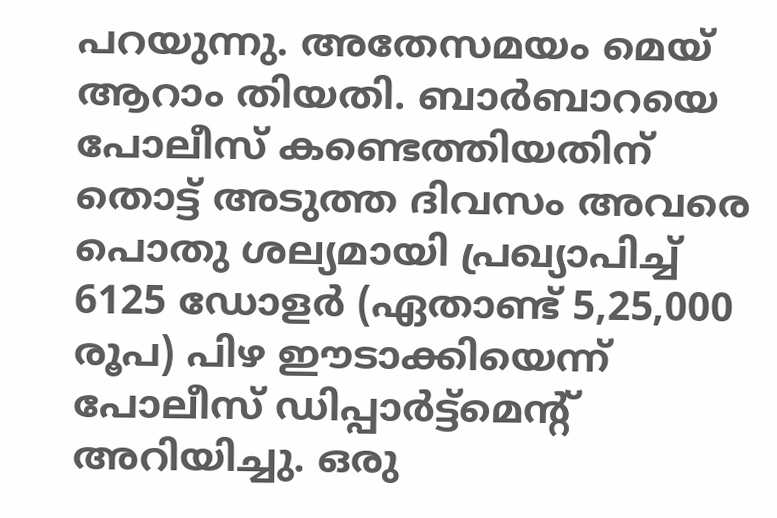പറയുന്നു. അതേസമയം മെയ് ആറാം തിയതി. ബാര്‍ബാറയെ പോലീസ് കണ്ടെത്തിയതിന് തൊട്ട് അടുത്ത ദിവസം അവരെ പൊതു ശല്യമായി പ്രഖ്യാപിച്ച് 6125 ഡോളര്‍ (ഏതാണ്ട് 5,25,000 രൂപ) പിഴ ഈടാക്കിയെന്ന് പോലീസ് ഡിപ്പാര്‍ട്ട്‌മെന്റ് അറിയിച്ചു. ഒരു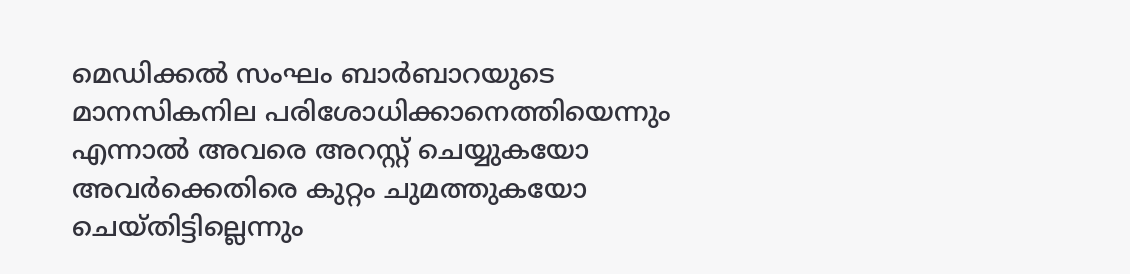മെഡിക്കല്‍ സംഘം ബാര്‍ബാറയുടെ മാനസികനില പരിശോധിക്കാനെത്തിയെന്നും എന്നാല്‍ അവരെ അറസ്റ്റ് ചെയ്യുകയോ അവര്‍ക്കെതിരെ കുറ്റം ചുമത്തുകയോ ചെയ്തിട്ടില്ലെന്നും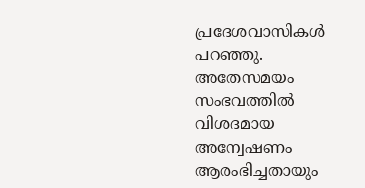പ്രദേശവാസികള്‍ പറഞ്ഞു. അതേസമയം സംഭവത്തില്‍ വിശദമായ അന്വേഷണം ആരംഭിച്ചതായും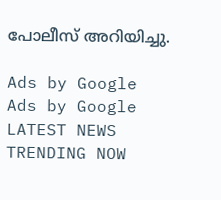പോലീസ് അറിയിച്ചു.

Ads by Google
Ads by Google
LATEST NEWS
TRENDING NOW